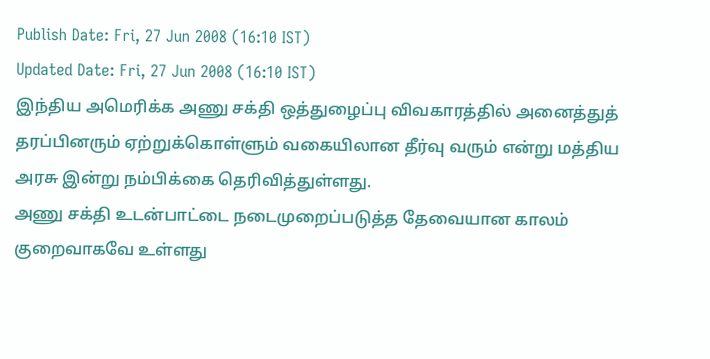Publish Date: Fri, 27 Jun 2008 (16:10 IST)
Updated Date: Fri, 27 Jun 2008 (16:10 IST)
இந்திய அமெரிக்க அணு சக்தி ஒத்துழைப்பு விவகாரத்தில் அனைத்துத் தரப்பினரும் ஏற்றுக்கொள்ளும் வகையிலான தீர்வு வரும் என்று மத்திய அரசு இன்று நம்பிக்கை தெரிவித்துள்ளது.
அணு சக்தி உடன்பாட்டை நடைமுறைப்படுத்த தேவையான காலம் குறைவாகவே உள்ளது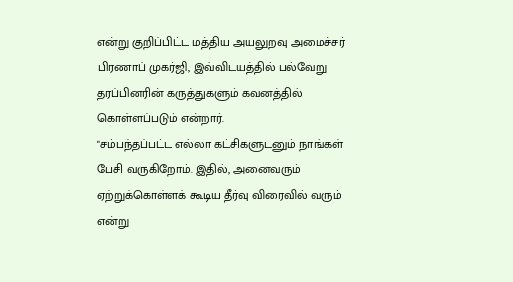என்று குறிப்பிட்ட மத்திய அயலுறவு அமைச்சர் பிரணாப் முகர்ஜி, இவ்விடயத்தில் பல்வேறு தரப்பினரின் கருத்துகளும் கவனத்தில் கொள்ளப்படும் என்றார்.
"சம்பந்தப்பட்ட எல்லா கட்சிகளுடனும் நாங்கள் பேசி வருகிறோம். இதில், அனைவரும் ஏற்றுக்கொள்ளக் கூடிய தீர்வு விரைவில் வரும் என்று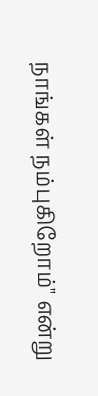நாங்கள் நம்புகிறோம்" என்று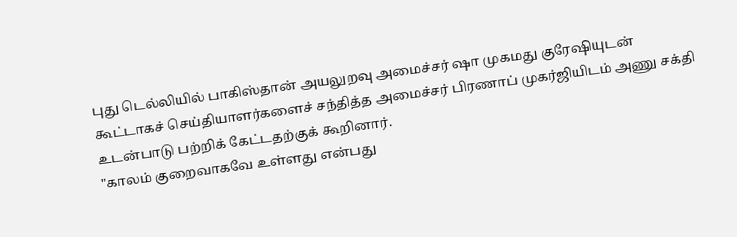புது டெல்லியில் பாகிஸ்தான் அயலுறவு அமைச்சர் ஷா முகமது குரேஷியுடன் கூட்டாகச் செய்தியாளர்களைச் சந்தித்த அமைச்சர் பிரணாப் முகர்ஜியிடம் அணு சக்தி உடன்பாடு பற்றிக் கேட்டதற்குக் கூறினார்.
"காலம் குறைவாகவே உள்ளது என்பது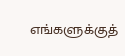எங்களுக்குத்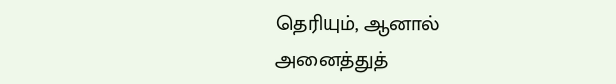தெரியும், ஆனால் அனைத்துத்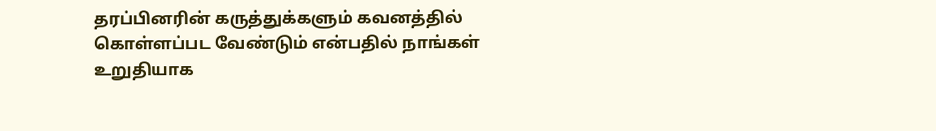தரப்பினரின் கருத்துக்களும் கவனத்தில் கொள்ளப்பட வேண்டும் என்பதில் நாங்கள் உறுதியாக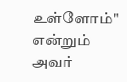உள்ளோம்" என்றும் அவர்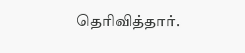தெரிவித்தார்.